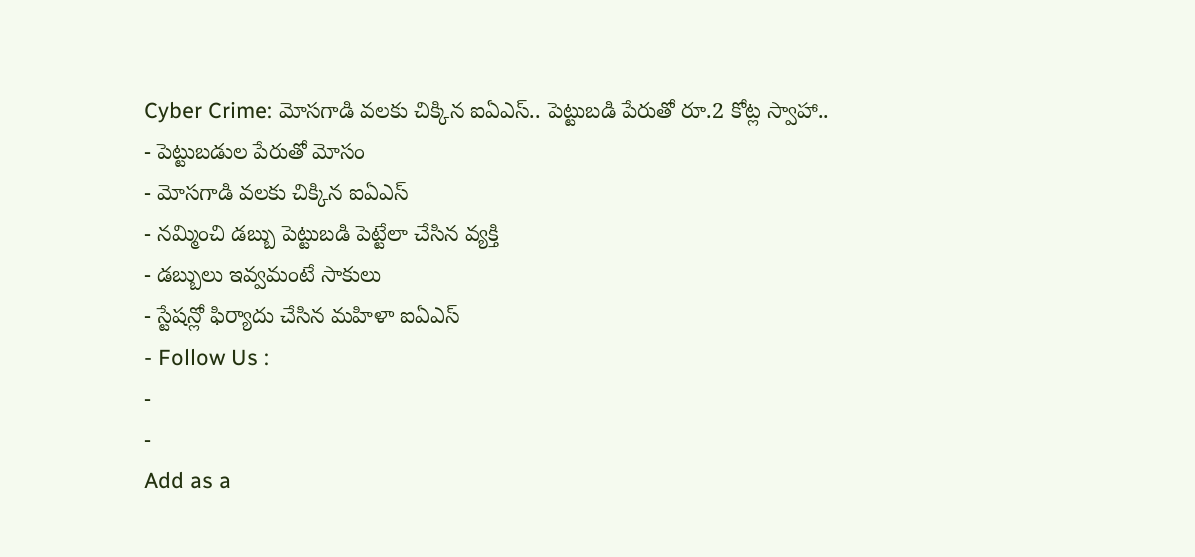Cyber Crime: మోసగాడి వలకు చిక్కిన ఐఏఎస్.. పెట్టుబడి పేరుతో రూ.2 కోట్ల స్వాహా..
- పెట్టుబడుల పేరుతో మోసం
- మోసగాడి వలకు చిక్కిన ఐఏఎస్
- నమ్మించి డబ్బు పెట్టుబడి పెట్టేలా చేసిన వ్యక్తి
- డబ్బులు ఇవ్వమంటే సాకులు
- స్టేషన్లో ఫిర్యాదు చేసిన మహిళా ఐఏఎస్
- Follow Us :
-
-
Add as a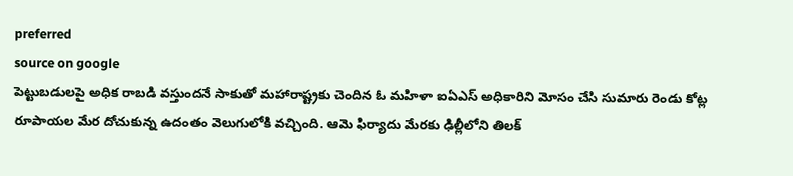preferred
source on google
పెట్టుబడులపై అధిక రాబడి వస్తుందనే సాకుతో మహారాష్ట్రకు చెందిన ఓ మహిళా ఐఏఎస్ అధికారిని మోసం చేసి సుమారు రెండు కోట్ల రూపాయల మేర దోచుకున్న ఉదంతం వెలుగులోకి వచ్చింది. ఆమె ఫిర్యాదు మేరకు ఢిల్లీలోని తిలక్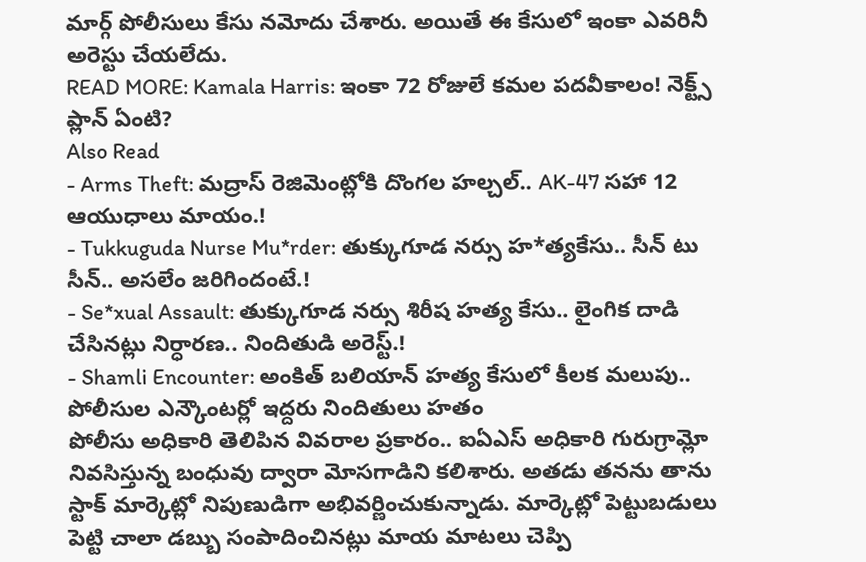మార్గ్ పోలీసులు కేసు నమోదు చేశారు. అయితే ఈ కేసులో ఇంకా ఎవరినీ అరెస్టు చేయలేదు.
READ MORE: Kamala Harris: ఇంకా 72 రోజులే కమల పదవీకాలం! నెక్ట్స్ ప్లాన్ ఏంటి?
Also Read
- Arms Theft: మద్రాస్ రెజిమెంట్లోకి దొంగల హల్చల్.. AK-47 సహా 12 ఆయుధాలు మాయం.!
- Tukkuguda Nurse Mu*rder: తుక్కుగూడ నర్సు హ*త్యకేసు.. సీన్ టు సీన్.. అసలేం జరిగిందంటే.!
- Se*xual Assault: తుక్కుగూడ నర్సు శిరీష హత్య కేసు.. లైంగిక దాడి చేసినట్లు నిర్ధారణ.. నిందితుడి అరెస్ట్.!
- Shamli Encounter: అంకిత్ బలియాన్ హత్య కేసులో కీలక మలుపు.. పోలీసుల ఎన్కౌంటర్లో ఇద్దరు నిందితులు హతం
పోలీసు అధికారి తెలిపిన వివరాల ప్రకారం.. ఐఏఎస్ అధికారి గురుగ్రామ్లో నివసిస్తున్న బంధువు ద్వారా మోసగాడిని కలిశారు. అతడు తనను తాను స్టాక్ మార్కెట్లో నిపుణుడిగా అభివర్ణించుకున్నాడు. మార్కెట్లో పెట్టుబడులు పెట్టి చాలా డబ్బు సంపాదించినట్లు మాయ మాటలు చెప్పి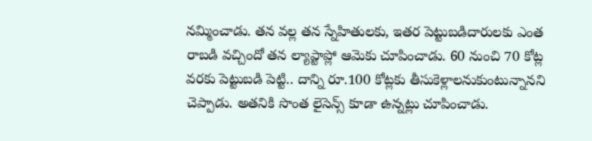నమ్మించాడు. తన వల్ల తన స్నేహితులకు, ఇతర పెట్టుబడిదారులకు ఎంత రాబడి వచ్చిందో తన ల్యాప్టాప్లో ఆమెకు చూపించాడు. 60 నుంచి 70 కోట్ల వరకు పెట్టుబడి పెట్టి.. దాన్ని రూ.100 కోట్లకు తీసుకెళ్లాలనుకుంటున్నానని చెప్పాడు. అతనికి సొంత లైసెన్స్ కూడా ఉన్నట్లు చూపించాడు.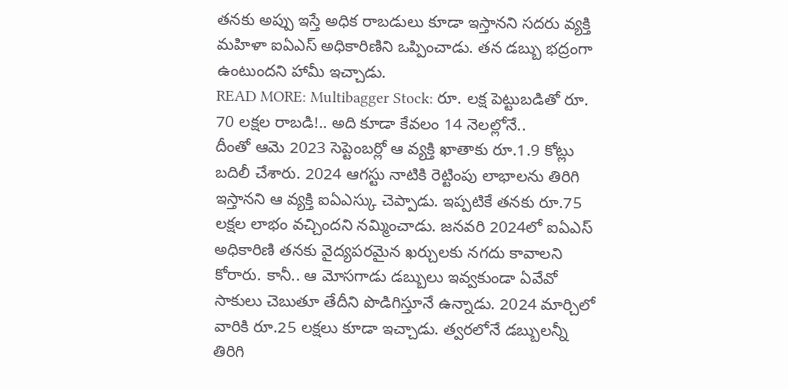తనకు అప్పు ఇస్తే అధిక రాబడులు కూడా ఇస్తానని సదరు వ్యక్తి మహిళా ఐఏఎస్ అధికారిణిని ఒప్పించాడు. తన డబ్బు భద్రంగా ఉంటుందని హామీ ఇచ్చాడు.
READ MORE: Multibagger Stock: రూ. లక్ష పెట్టుబడితో రూ. 70 లక్షల రాబడి!.. అది కూడా కేవలం 14 నెలల్లోనే..
దీంతో ఆమె 2023 సెప్టెంబర్లో ఆ వ్యక్తి ఖాతాకు రూ.1.9 కోట్లు బదిలీ చేశారు. 2024 ఆగస్టు నాటికి రెట్టింపు లాభాలను తిరిగి ఇస్తానని ఆ వ్యక్తి ఐఏఎస్కు చెప్పాడు. ఇప్పటికే తనకు రూ.75 లక్షల లాభం వచ్చిందని నమ్మించాడు. జనవరి 2024లో ఐఏఎస్ అధికారిణి తనకు వైద్యపరమైన ఖర్చులకు నగదు కావాలని కోరారు. కానీ.. ఆ మోసగాడు డబ్బులు ఇవ్వకుండా ఏవేవో సాకులు చెబుతూ తేదీని పొడిగిస్తూనే ఉన్నాడు. 2024 మార్చిలో వారికి రూ.25 లక్షలు కూడా ఇచ్చాడు. త్వరలోనే డబ్బులన్నీ తిరిగి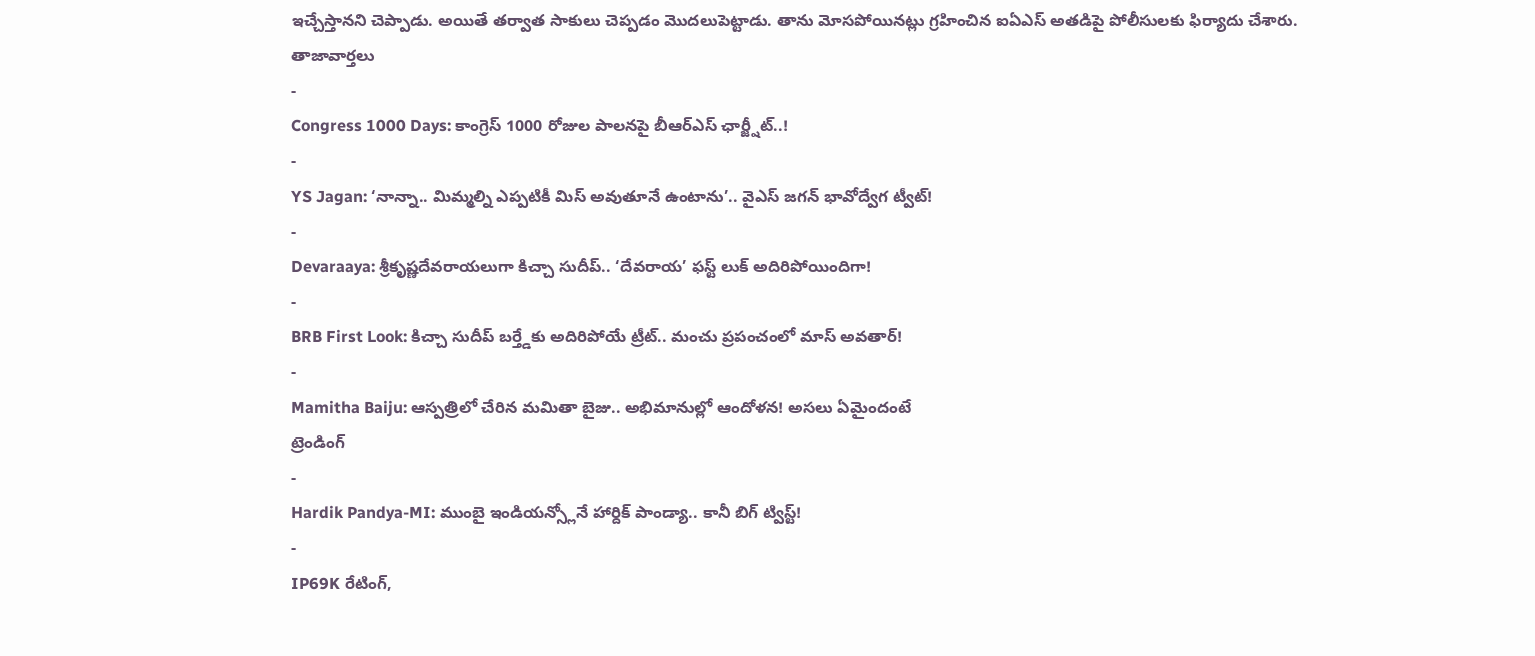ఇచ్చేస్తానని చెప్పాడు. అయితే తర్వాత సాకులు చెప్పడం మొదలుపెట్టాడు. తాను మోసపోయినట్లు గ్రహించిన ఐఏఎస్ అతడిపై పోలీసులకు ఫిర్యాదు చేశారు.
తాజావార్తలు
-
Congress 1000 Days: కాంగ్రెస్ 1000 రోజుల పాలనపై బీఆర్ఎస్ ఛార్జ్షీట్..!
-
YS Jagan: ‘నాన్నా.. మిమ్మల్ని ఎప్పటికీ మిస్ అవుతూనే ఉంటాను’.. వైఎస్ జగన్ భావోద్వేగ ట్వీట్!
-
Devaraaya: శ్రీకృష్ణదేవరాయలుగా కిచ్చా సుదీప్.. ‘దేవరాయ’ ఫస్ట్ లుక్ అదిరిపోయిందిగా!
-
BRB First Look: కిచ్చా సుదీప్ బర్త్డేకు అదిరిపోయే ట్రీట్.. మంచు ప్రపంచంలో మాస్ అవతార్!
-
Mamitha Baiju: ఆస్పత్రిలో చేరిన మమితా బైజు.. అభిమానుల్లో ఆందోళన! అసలు ఏమైందంటే
ట్రెండింగ్
-
Hardik Pandya-MI: ముంబై ఇండియన్స్లోనే హార్దిక్ పాండ్యా.. కానీ బిగ్ ట్విస్ట్!
-
IP69K రేటింగ్,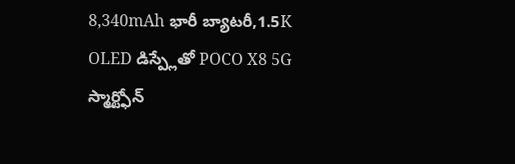8,340mAh భారీ బ్యాటరీ,1.5K OLED డిస్ప్లేతో POCO X8 5G స్మార్ట్ఫోన్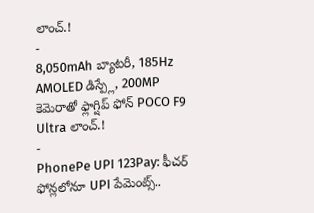లాంచ్.!
-
8,050mAh బ్యాటరీ, 185Hz AMOLED డిస్ప్లే, 200MP కెమెరాతో ఫ్లాగ్షిప్ ఫోన్ POCO F9 Ultra లాంచ్.!
-
PhonePe UPI 123Pay: ఫీచర్ ఫోన్లలోనూ UPI పేమెంట్స్..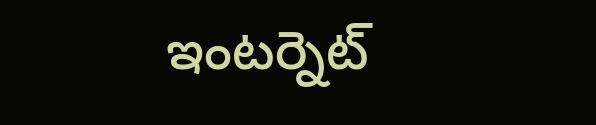ఇంటర్నెట్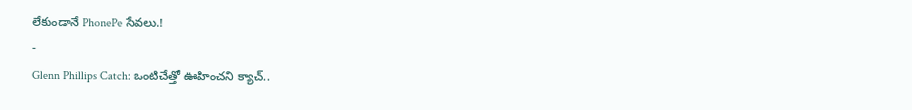లేకుండానే PhonePe సేవలు.!
-
Glenn Phillips Catch: ఒంటిచేత్తో ఊహించని క్యాచ్..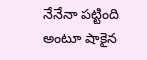నేనేనా పట్టింది అంటూ షాకైన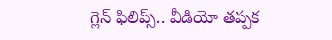గ్లెన్ ఫిలిప్స్.. వీడియో తప్పక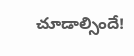చూడాల్సిందే!